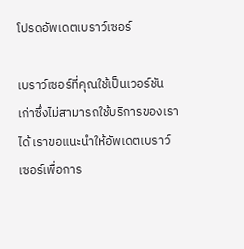โปรดอัพเดตเบราว์เซอร์

เบราว์เซอร์ที่คุณใช้เป็นเวอร์ชันเก่าซึ่งไม่สามารถใช้บริการของเราได้ เราขอแนะนำให้อัพเดตเบราว์เซอร์เพื่อการ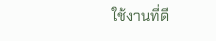ใช้งานที่ดี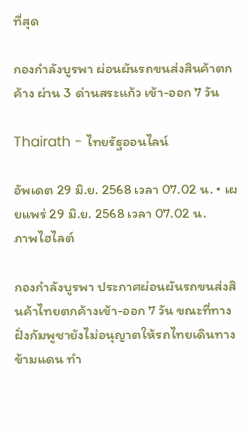ที่สุด

กองกำลังบูรพา ผ่อนผันรถขนส่งสินค้าตกค้าง ผ่าน 3 ด่านสระแก้ว เข้า-ออก 7 วัน

Thairath - ไทยรัฐออนไลน์

อัพเดต 29 มิ.ย. 2568 เวลา 07.02 น. • เผยแพร่ 29 มิ.ย. 2568 เวลา 07.02 น.
ภาพไฮไลต์

กองกำลังบูรพา ประกาศผ่อนผันรถขนส่งสินค้าไทยตกค้างเข้า-ออก 7 วัน ขณะที่ทางฝั่งกัมพูชายังไม่อนุญาตให้รถไทยเดินทางข้ามแดน ทำ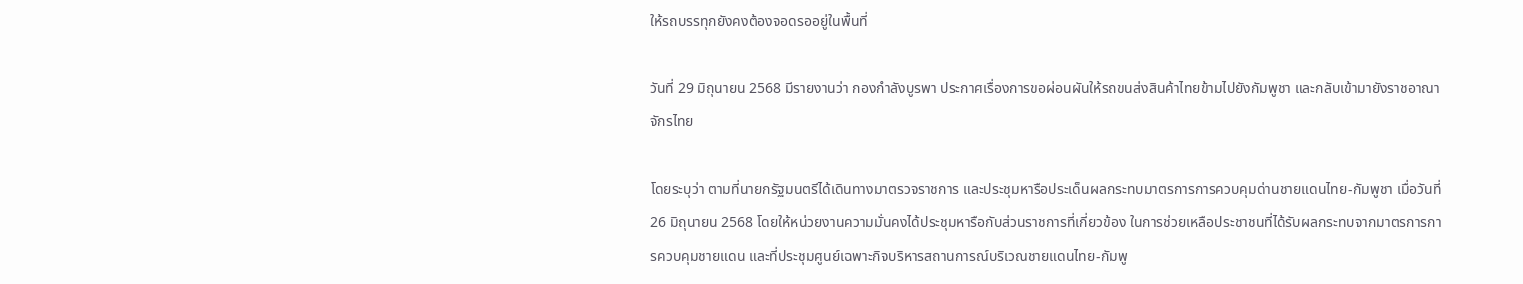ให้รถบรรทุกยังคงต้องจอดรออยู่ในพื้นที่

วันที่ 29 มิถุนายน 2568 มีรายงานว่า กองกำลังบูรพา ประกาศเรื่องการขอผ่อนผันให้รถขนส่งสินค้าไทยข้ามไปยังกัมพูชา และกลับเข้ามายังราชอาณาจักรไทย

โดยระบุว่า ตามที่นายกรัฐมนตรีได้เดินทางมาตรวจราชการ และประชุมหารือประเด็นผลกระทบมาตรการการควบคุมด่านชายแดนไทย-กัมพูชา เมื่อวันที่ 26 มิถุนายน 2568 โดยให้หน่วยงานความมั่นคงได้ประชุมหารือกับส่วนราชการที่เกี่ยวข้อง ในการช่วยเหลือประชาชนที่ได้รับผลกระทบจากมาตรการการควบคุมชายแดน และที่ประชุมศูนย์เฉพาะกิจบริหารสถานการณ์บริเวณชายแดนไทย-กัมพู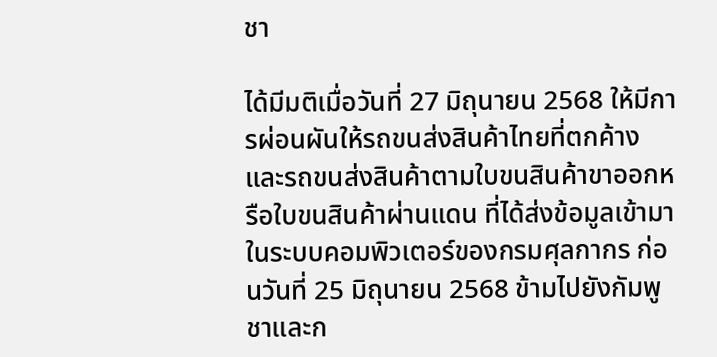ชา

ได้มีมติเมื่อวันที่ 27 มิถุนายน 2568 ให้มีการผ่อนผันให้รถขนส่งสินค้าไทยที่ตกค้าง และรถขนส่งสินค้าตามใบขนสินค้าขาออกหรือใบขนสินค้าผ่านแดน ที่ได้ส่งข้อมูลเข้ามาในระบบคอมพิวเตอร์ของกรมศุลกากร ก่อนวันที่ 25 มิถุนายน 2568 ข้ามไปยังกัมพูชาและก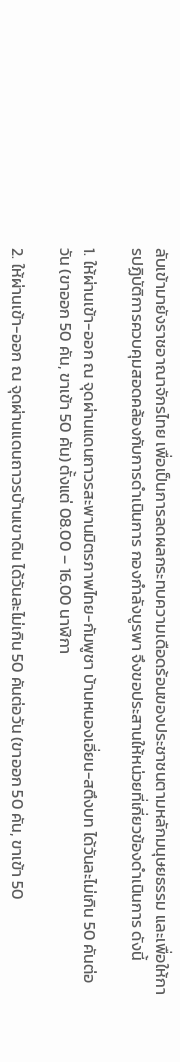ลับเข้ามายังราชอาณาจักรไทย เพื่อเป็นการลดผลกระทบความเดือดร้อนของประชาชนตามหลักมนุษยธรรม และเพื่อให้การปฏิบัติการควบคุมสอดคล้องกับการดำเนินการ กองกำลังบูรพา จึงขอประสานให้หน่วยที่เกี่ยวข้องดำเนินการ ดังนี้

1. ให้ผ่านเข้า-ออก ณ จุดผ่านแดนถาวรสะพานมิตรภาพไทย-กัมพูชา บ้านหนองเอี่ยน-สตึงบท ได้วันละไม่เกิน 50 คันต่อวัน (ขาออก 50 คัน, ขาเข้า 50 คัน) ตั้งแต่ 08.00 – 16.00 นาฬิกา

2. ให้ผ่านเข้า-ออก ณ จุดผ่านแดนถาวรบ้านเขาดิน ได้วันละไม่เกิน 50 คันต่อวัน (ขาออก 50 คัน, ขาเข้า 50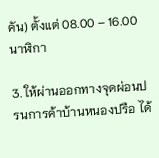คัน) ตั้งแต่ 08.00 – 16.00 นาฬิกา

3. ให้ผ่านออกทางจุดผ่อนปรนการค้าบ้านหนองปรือ ได้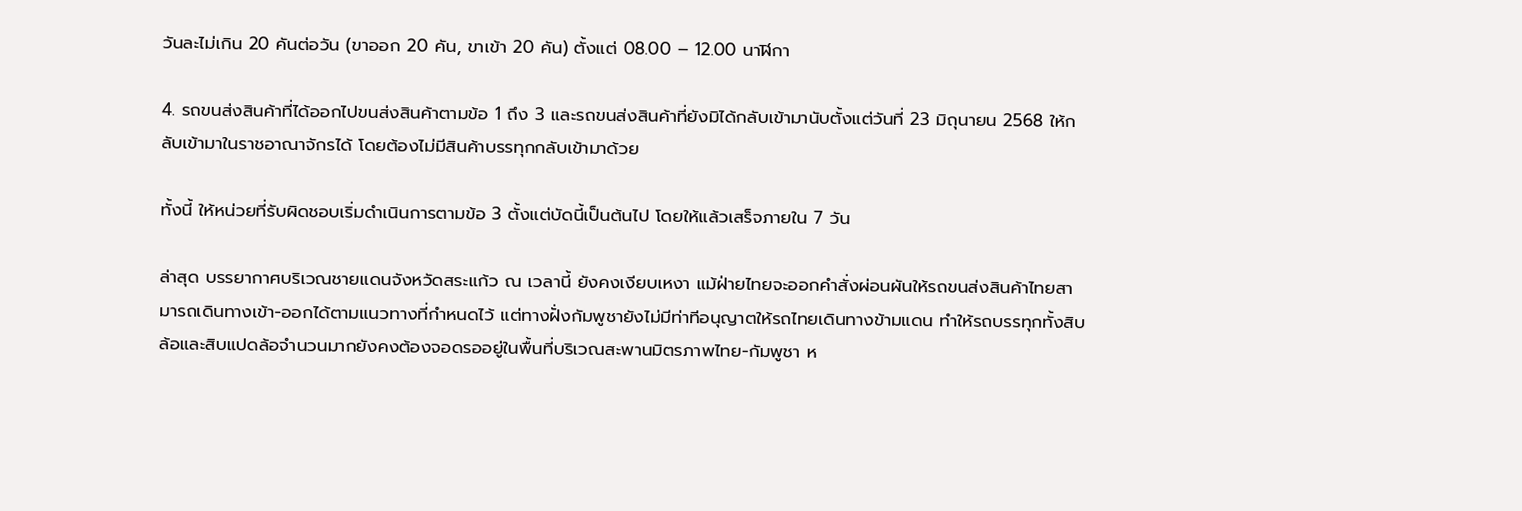วันละไม่เกิน 20 คันต่อวัน (ขาออก 20 คัน, ขาเข้า 20 คัน) ตั้งแต่ 08.00 – 12.00 นาฬิกา

4. รถขนส่งสินค้าที่ได้ออกไปขนส่งสินค้าตามข้อ 1 ถึง 3 และรถขนส่งสินค้าที่ยังมิได้กลับเข้ามานับตั้งแต่วันที่ 23 มิถุนายน 2568 ให้กลับเข้ามาในราชอาณาจักรได้ โดยต้องไม่มีสินค้าบรรทุกกลับเข้ามาด้วย

ทั้งนี้ ให้หน่วยที่รับผิดชอบเริ่มดำเนินการตามข้อ 3 ตั้งแต่บัดนี้เป็นต้นไป โดยให้แล้วเสร็จภายใน 7 วัน

ล่าสุด บรรยากาศบริเวณชายแดนจังหวัดสระแก้ว ณ เวลานี้ ยังคงเงียบเหงา แม้ฝ่ายไทยจะออกคำสั่งผ่อนผันให้รถขนส่งสินค้าไทยสามารถเดินทางเข้า-ออกได้ตามแนวทางที่กำหนดไว้ แต่ทางฝั่งกัมพูชายังไม่มีท่าทีอนุญาตให้รถไทยเดินทางข้ามแดน ทำให้รถบรรทุกทั้งสิบล้อและสิบแปดล้อจำนวนมากยังคงต้องจอดรออยู่ในพื้นที่บริเวณสะพานมิตรภาพไทย-กัมพูชา ห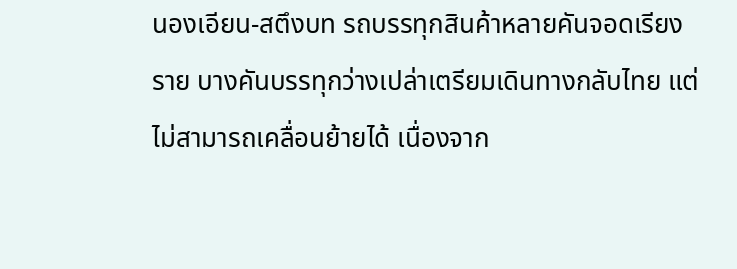นองเอียน-สตึงบท รถบรรทุกสินค้าหลายคันจอดเรียงราย บางคันบรรทุกว่างเปล่าเตรียมเดินทางกลับไทย แต่ไม่สามารถเคลื่อนย้ายได้ เนื่องจาก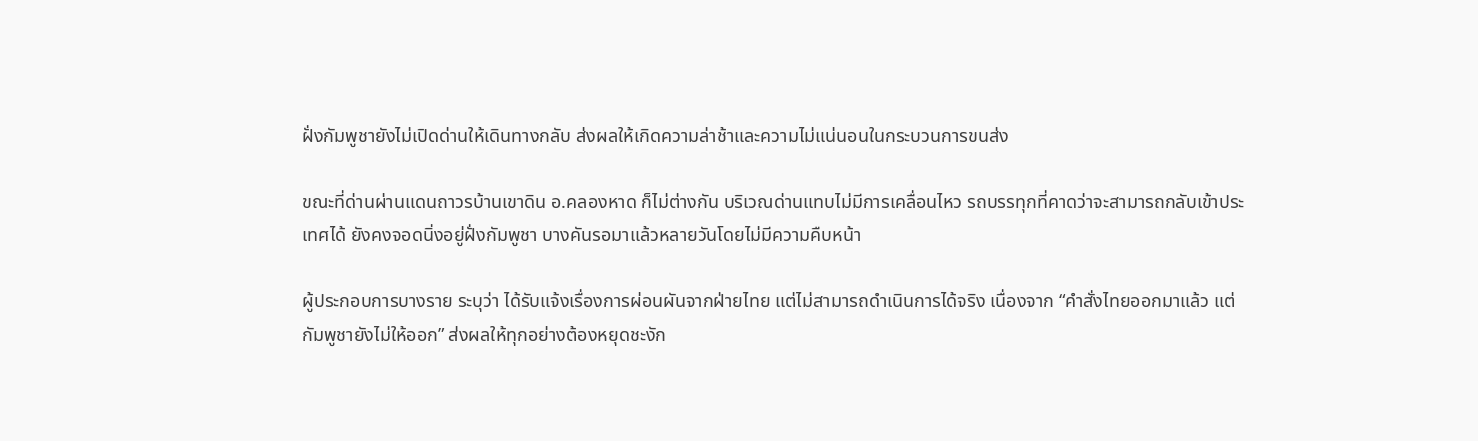ฝั่งกัมพูชายังไม่เปิดด่านให้เดินทางกลับ ส่งผลให้เกิดความล่าช้าและความไม่แน่นอนในกระบวนการขนส่ง

ขณะที่ด่านผ่านแดนถาวรบ้านเขาดิน อ.คลองหาด ก็ไม่ต่างกัน บริเวณด่านแทบไม่มีการเคลื่อนไหว รถบรรทุกที่คาดว่าจะสามารถกลับเข้าประเทศได้ ยังคงจอดนิ่งอยู่ฝั่งกัมพูชา บางคันรอมาแล้วหลายวันโดยไม่มีความคืบหน้า

ผู้ประกอบการบางราย ระบุว่า ได้รับแจ้งเรื่องการผ่อนผันจากฝ่ายไทย แต่ไม่สามารถดำเนินการได้จริง เนื่องจาก “คำสั่งไทยออกมาแล้ว แต่กัมพูชายังไม่ให้ออก” ส่งผลให้ทุกอย่างต้องหยุดชะงัก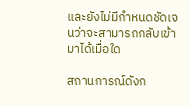และยังไม่มีกำหนดชัดเจนว่าจะสามารถกลับเข้ามาได้เมื่อใด

สถานการณ์ดังก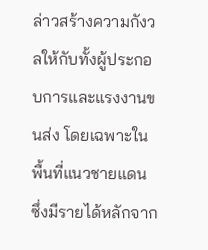ล่าวสร้างความกังวลให้กับทั้งผู้ประกอบการและแรงงานขนส่ง โดยเฉพาะในพื้นที่แนวชายแดน ซึ่งมีรายได้หลักจาก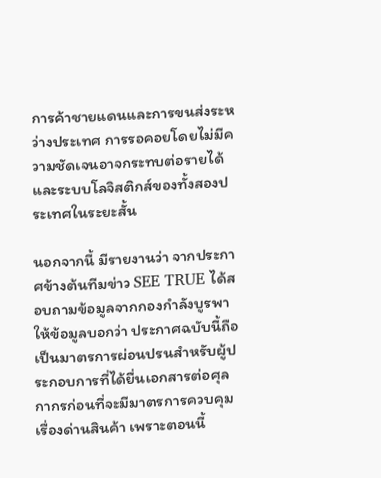การค้าชายแดนและการขนส่งระหว่างประเทศ การรอคอยโดยไม่มีความชัดเจนอาจกระทบต่อรายได้และระบบโลจิสติกส์ของทั้งสองประเทศในระยะสั้น

นอกจากนี้ มีรายงานว่า จากประกาศข้างต้นทีมข่าว SEE TRUE ได้สอบถามข้อมูลจากกองกำลังบูรพา ให้ข้อมูลบอกว่า ประกาศฉบับนี้ถือเป็นมาตรการผ่อนปรนสำหรับผู้ประกอบการที่ได้ยื่นเอกสารต่อศุลกากรก่อนที่จะมีมาตรการควบคุมเรื่องด่านสินค้า เพราะตอนนี้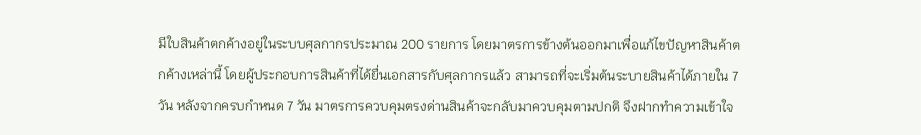มีใบสินค้าตกค้างอยู่ในระบบศุลกากรประมาณ 200 รายการ โดยมาตรการข้างต้นออกมาเพื่อแก้ไขปัญหาสินค้าตกค้างเหล่านี้ โดยผู้ประกอบการสินค้าที่ได้ยื่นเอกสารกับศุลกากรแล้ว สามารถที่จะเริ่มต้นระบายสินค้าได้ภายใน 7 วัน หลังจากครบกำหนด 7 วัน มาตรการควบคุมตรงด่านสินค้าจะกลับมาควบคุมตามปกติ จึงฝากทำความเข้าใจ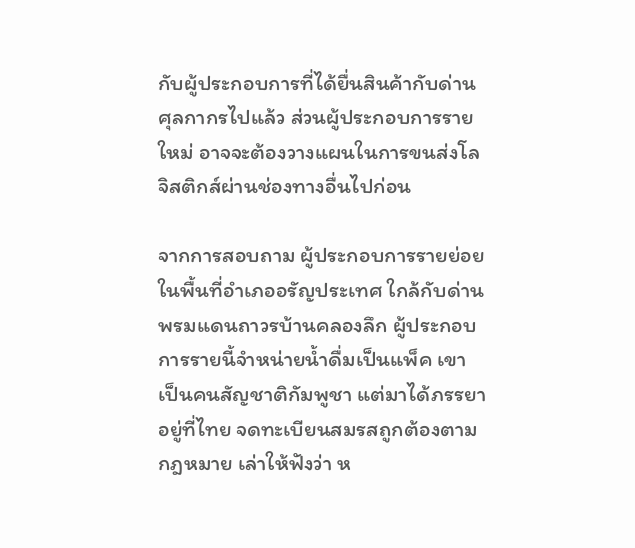กับผู้ประกอบการที่ได้ยื่นสินค้ากับด่านศุลกากรไปแล้ว ส่วนผู้ประกอบการรายใหม่ อาจจะต้องวางแผนในการขนส่งโลจิสติกส์ผ่านช่องทางอื่นไปก่อน

จากการสอบถาม ผู้ประกอบการรายย่อยในพื้นที่อำเภออรัญประเทศ ใกล้กับด่านพรมแดนถาวรบ้านคลองลึก ผู้ประกอบการรายนี้จำหน่ายน้ำดื่มเป็นแพ็ค เขาเป็นคนสัญชาติกัมพูชา แต่มาได้ภรรยาอยู่ที่ไทย จดทะเบียนสมรสถูกต้องตามกฎหมาย เล่าให้ฟังว่า ห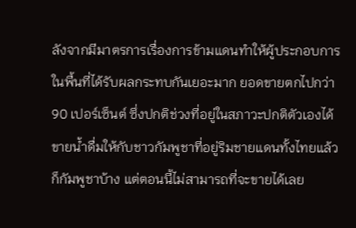ลังจากมีมาตรการเรื่องการข้ามแดนทำให้ผู้ประกอบการในพื้นที่ได้รับผลกระทบกันเยอะมาก ยอดขายตกไปกว่า 90 เปอร์เซ็นต์ ซึ่งปกติช่วงที่อยู่ในสภาวะปกติตัวเองได้ขายน้ำดื่มให้กับชาวกัมพูชาที่อยู่ริมชายแดนทั้งไทยแล้วก็กัมพูชาบ้าง แต่ตอนนี้ไม่สามารถที่จะขายได้เลย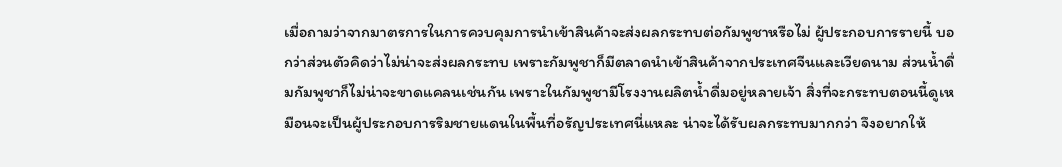เมื่อถามว่าจากมาตรการในการควบคุมการนำเข้าสินค้าจะส่งผลกระทบต่อกัมพูชาหรือไม่ ผู้ประกอบการรายนี้ บอกว่าส่วนตัวคิดว่าไม่น่าจะส่งผลกระทบ เพราะกัมพูชาก็มีตลาดนำเข้าสินค้าจากประเทศจีนและเวียดนาม ส่วนน้ำดื่มกัมพูชาก็ไม่น่าจะขาดแคลนเช่นกัน เพราะในกัมพูชามีโรงงานผลิตน้ำดื่มอยู่หลายเจ้า สิ่งที่จะกระทบตอนนี้ดูเหมือนจะเป็นผู้ประกอบการริมชายแดนในพื้นที่อรัญประเทศนี่แหละ น่าจะได้รับผลกระทบมากกว่า จึงอยากให้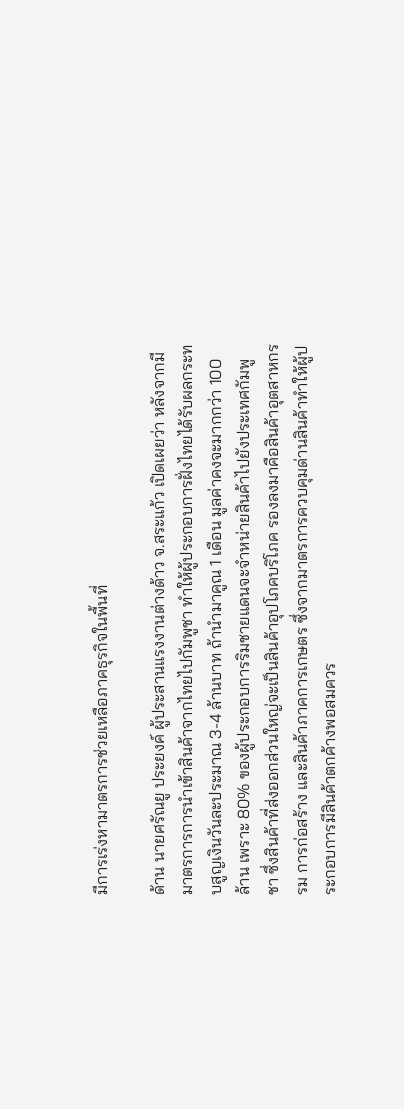มีการเร่งหามาตรการช่วยเหลือภาคธุรกิจในพื้นที่

ด้าน นายศรัณยู ประยงค์ ผู้ประสานแรงงานต่างด้าว จ.สระแก้ว เปิดเผยว่า หลังจากมีมาตรการการนำเข้าสินค้าจากไทยไปกัมพูชา ทำให้ผู้ประกอบการฝั่งไทยได้รับผลกระทบสูญเงินวันละประมาณ 3-4 ล้านบาท ถ้านำมาคูณ 1 เดือน มูลค่าคงจะมากกว่า 100 ล้าน เพราะ 80% ของผู้ประกอบการริมชายแดนจะจำหน่ายสินค้าไปยังประเทศกัมพูชา ซึ่งสินค้าที่ส่งออกส่วนใหญ่จะเป็นสินค้าอุปโภคบริโภค รองลงมาคือสินค้าอุตสาหกรรม การก่อสร้าง และสินค้าภาคการเกษตร ซึ่งจากมาตรการควบคุมด่านสินค้าทำให้ผู้ประกอบการมีสินค้าตกค้างพอสมควร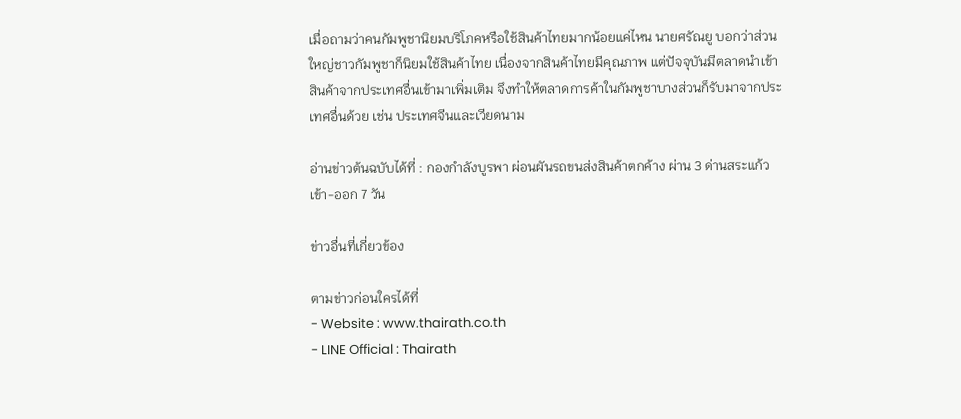เมื่อถามว่าคนกัมพูชานิยมบริโภคหรือใช้สินค้าไทยมากน้อยแค่ไหน นายศรัณยู บอกว่าส่วนใหญ่ชาวกัมพูชาก็นิยมใช้สินค้าไทย เนื่องจากสินค้าไทยมีคุณภาพ แต่ปัจจุบันมีตลาดนำเข้าสินค้าจากประเทศอื่นเข้ามาเพิ่มเติม จึงทำให้ตลาดการค้าในกัมพูชาบางส่วนก็รับมาจากประเทศอื่นด้วย เช่น ประเทศจีนและเวียดนาม

อ่านข่าวต้นฉบับได้ที่ : กองกำลังบูรพา ผ่อนผันรถขนส่งสินค้าตกค้าง ผ่าน 3 ด่านสระแก้ว เข้า-ออก 7 วัน

ข่าวอื่นที่เกี่ยวข้อง

ตามข่าวก่อนใครได้ที่
- Website : www.thairath.co.th
- LINE Official : Thairath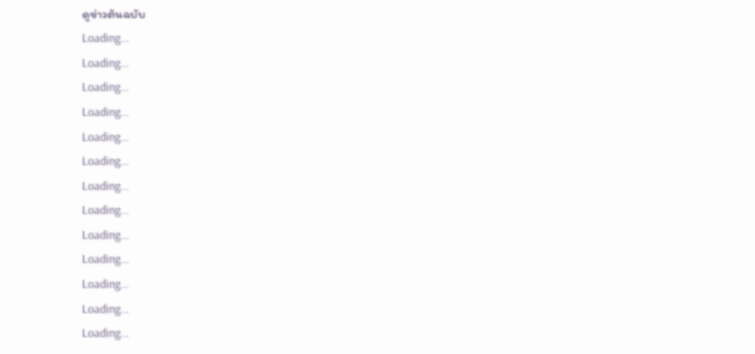ดูข่าวต้นฉบับ
Loading...
Loading...
Loading...
Loading...
Loading...
Loading...
Loading...
Loading...
Loading...
Loading...
Loading...
Loading...
Loading...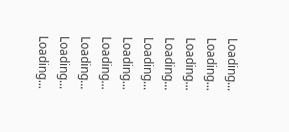Loading...
Loading...
Loading...
Loading...
Loading...
Loading...
Loading...
Loading...
Loading...
Loading...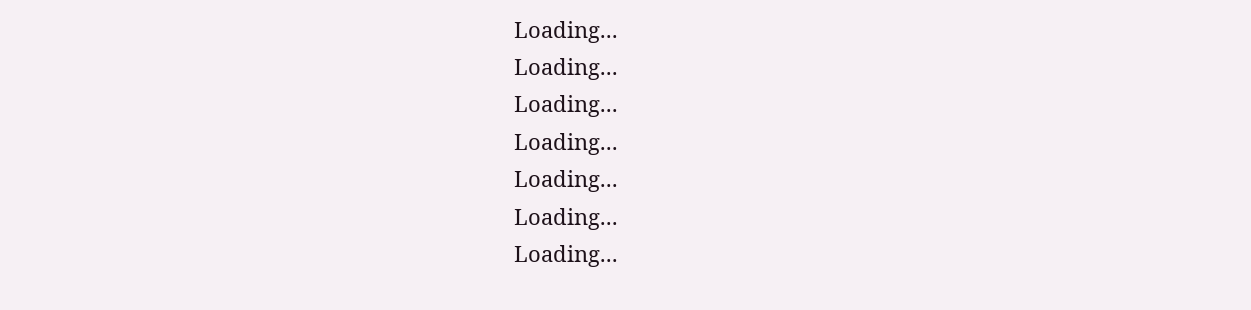Loading...
Loading...
Loading...
Loading...
Loading...
Loading...
Loading...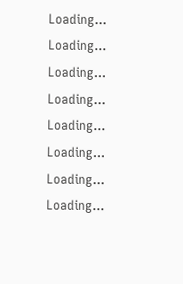Loading...
Loading...
Loading...
Loading...
Loading...
Loading...
Loading...
Loading...